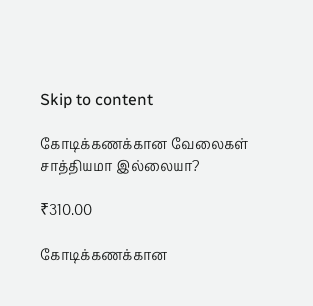Skip to content

கோடிக்கணக்கான வேலைகள் சாத்தியமா இல்லையா?

₹310.00

கோடிக்கணக்கான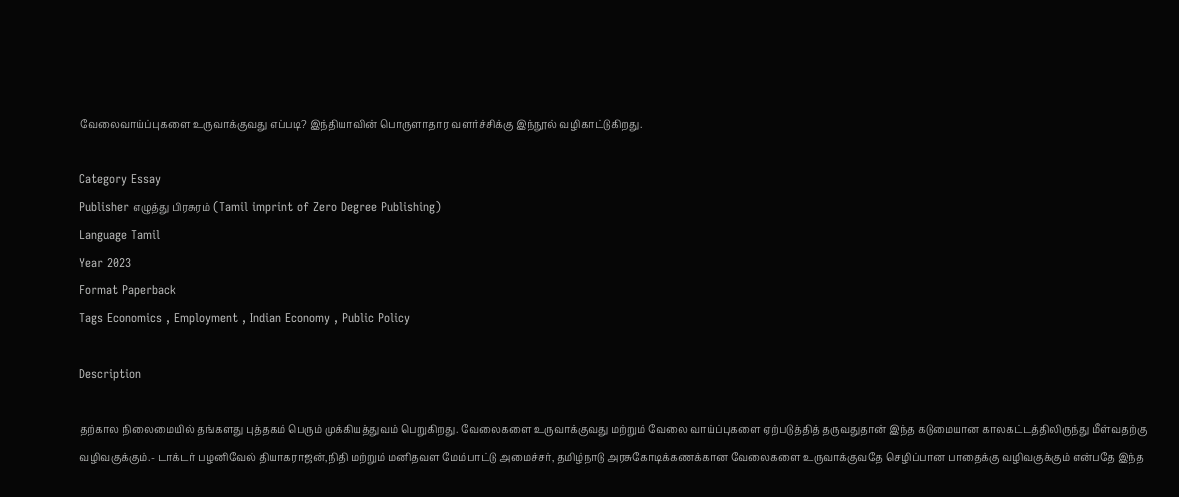வேலைவாய்ப்புகளை உருவாக்குவது எப்படி? இந்தியாவின் பொருளாதார வளர்ச்சிக்கு இந்நூல் வழிகாட்டுகிறது.

Category Essay
Publisher எழுத்து பிரசுரம் (Tamil imprint of Zero Degree Publishing)
Language Tamil
Year 2023
Format Paperback
Tags Economics , Employment , Indian Economy , Public Policy

Description

தற்கால நிலைமையில் தங்களது புத்தகம் பெரும் முக்கியத்துவம் பெறுகிறது. வேலைகளை உருவாக்குவது மற்றும் வேலை வாய்ப்புகளை ஏற்படுத்தித் தருவதுதான் இந்த கடுமையான காலகட்டத்திலிருந்து மீள்வதற்கு வழிவகுக்கும்.- டாக்டர் பழனிவேல் தியாகராஜன்,நிதி மற்றும் மனிதவள மேம்பாட்டு அமைச்சர், தமிழ்நாடு அரசுகோடிக்கணக்கான வேலைகளை உருவாக்குவதே செழிப்பான பாதைக்கு வழிவகுக்கும் என்பதே இந்த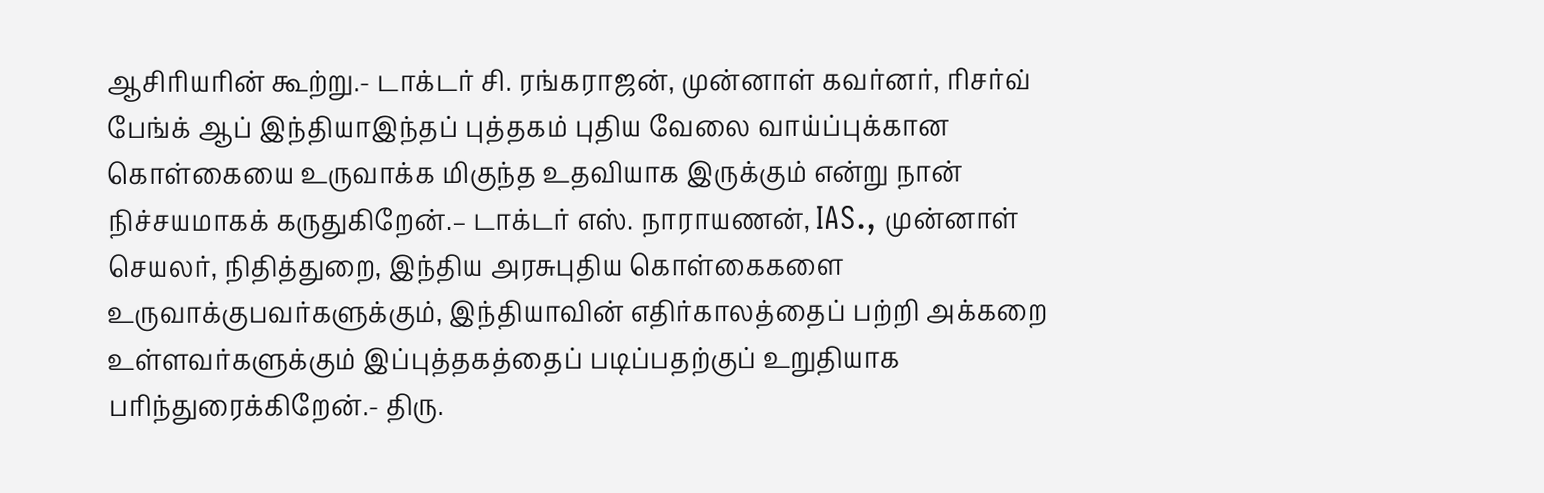ஆசிரியரின் கூற்று.- டாக்டர் சி. ரங்கராஜன், முன்னாள் கவர்னர், ரிசர்வ் பேங்க் ஆப் இந்தியாஇந்தப் புத்தகம் புதிய வேலை வாய்ப்புக்கான கொள்கையை உருவாக்க மிகுந்த உதவியாக இருக்கும் என்று நான் நிச்சயமாகக் கருதுகிறேன்.– டாக்டர் எஸ். நாராயணன், IAS., முன்னாள் செயலர், நிதித்துறை, இந்திய அரசுபுதிய கொள்கைகளை உருவாக்குபவர்களுக்கும், இந்தியாவின் எதிர்காலத்தைப் பற்றி அக்கறை உள்ளவர்களுக்கும் இப்புத்தகத்தைப் படிப்பதற்குப் உறுதியாக பரிந்துரைக்கிறேன்.- திரு.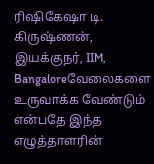ரிஷிகேஷா டி. கிருஷ்ணன், இயக்குநர், IIM, Bangaloreவேலைகளை உருவாக்க வேண்டும் என்பதே இந்த எழுத்தாளரின்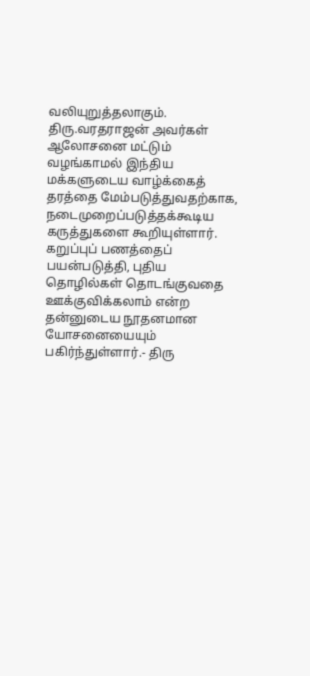வலியுறுத்தலாகும். திரு.வரதராஜன் அவர்கள் ஆலோசனை மட்டும் வழங்காமல் இந்திய மக்களுடைய வாழ்க்கைத் தரத்தை மேம்படுத்துவதற்காக, நடைமுறைப்படுத்தக்கூடிய கருத்துகளை கூறியுள்ளார். கறுப்புப் பணத்தைப் பயன்படுத்தி, புதிய தொழில்கள் தொடங்குவதை ஊக்குவிக்கலாம் என்ற தன்னுடைய நூதனமான யோசனையையும் பகிர்ந்துள்ளார்.- திரு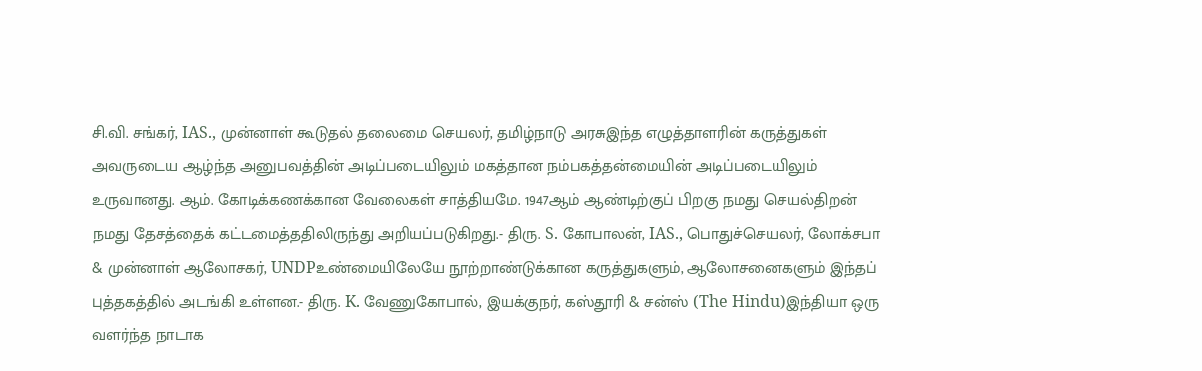சி.வி. சங்கர், IAS., முன்னாள் கூடுதல் தலைமை செயலர், தமிழ்நாடு அரசுஇந்த எழுத்தாளரின் கருத்துகள் அவருடைய ஆழ்ந்த அனுபவத்தின் அடிப்படையிலும் மகத்தான நம்பகத்தன்மையின் அடிப்படையிலும் உருவானது. ஆம். கோடிக்கணக்கான வேலைகள் சாத்தியமே. 1947ஆம் ஆண்டிற்குப் பிறகு நமது செயல்திறன் நமது தேசத்தைக் கட்டமைத்ததிலிருந்து அறியப்படுகிறது.- திரு. S. கோபாலன், IAS., பொதுச்செயலர், லோக்சபா & முன்னாள் ஆலோசகர், UNDPஉண்மையிலேயே நூற்றாண்டுக்கான கருத்துகளும், ஆலோசனைகளும் இந்தப்  புத்தகத்தில் அடங்கி உள்ளன.- திரு. K. வேணுகோபால், இயக்குநர், கஸ்தூரி & சன்ஸ் (The Hindu)இந்தியா ஒரு வளர்ந்த நாடாக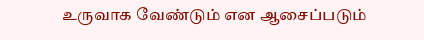உருவாக வேண்டும் என ஆசைப்படும்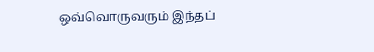ஒவ்வொருவரும் இந்தப்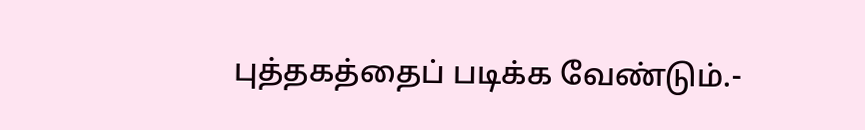புத்தகத்தைப் படிக்க வேண்டும்.-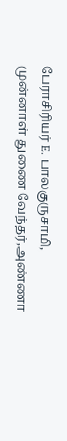பேராசிரியர் E. பாலகுருசாமி, முன்னாள் துணை வேந்தர்,அண்ணா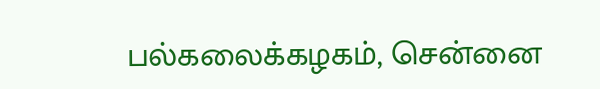பல்கலைக்கழகம், சென்னை